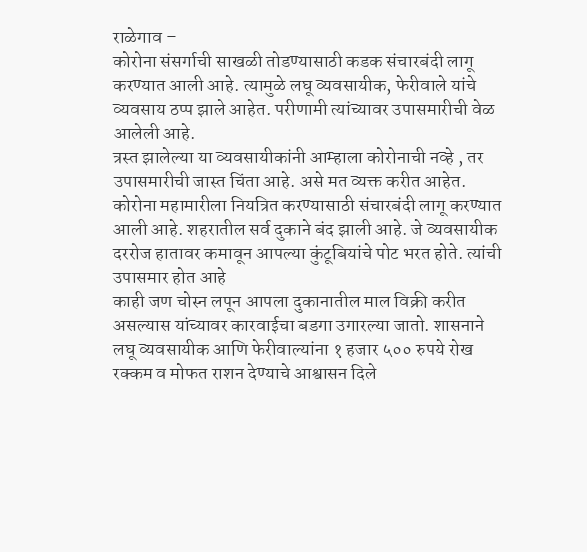राळेगाव –
कोरोना संसर्गाची साखळी तोडण्यासाठी कडक संचारबंदी लागू करण्यात आली आहे. त्यामुळे लघू व्यवसायीक, फेरीवाले यांचे व्यवसाय ठप्प झाले आहेत. परीणामी त्यांच्यावर उपासमारीची वेळ आलेली आहे.
त्रस्त झालेल्या या व्यवसायीकांनी आम्हाला कोरोनाची नव्हे , तर
उपासमारीची जास्त चिंता आहे. असे मत व्यक्त करीत आहेत.
कोरोना महामारीला नियत्रित करण्यासाठी संचारबंदी लागू करण्यात आली आहे. शहरातील सर्व दुकाने बंद झाली आहे. जे व्यवसायीक दररोज हातावर कमावून आपल्या कुंटूबियांचे पोट भरत होते. त्यांची उपासमार होत आहे
काही जण चोस्न लपून आपला दुकानातील माल विक्री करीत असल्यास यांच्यावर कारवाईचा बडगा उगारल्या जातो. शासनाने लघू व्यवसायीक आणि फेरीवाल्यांना १ हजार ५०० रुपये रोख रक्कम व मोफत राशन देण्याचे आश्वासन दिले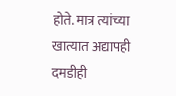होते. मात्र त्यांच्या खात्यात अद्यापही दमडीही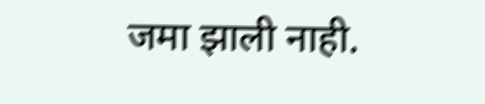जमा झाली नाही.